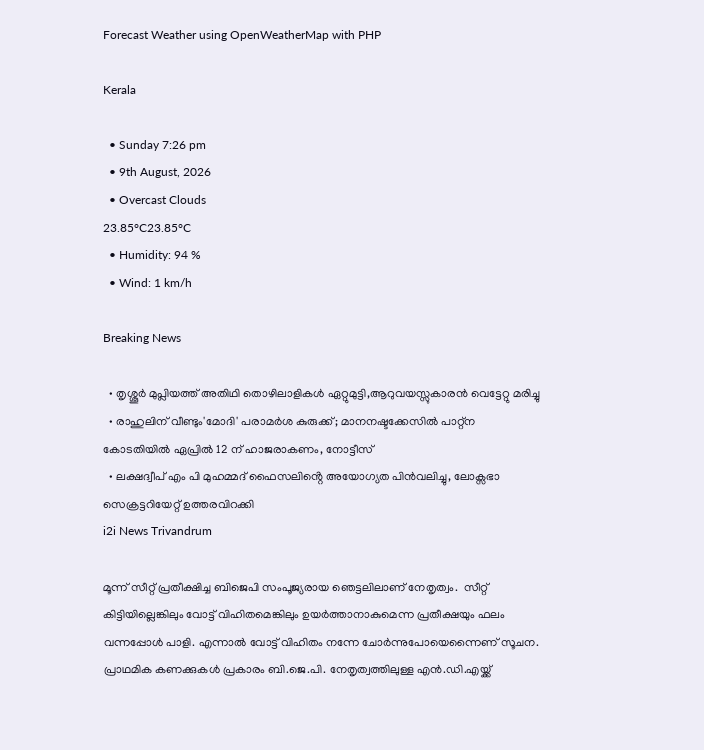Forecast Weather using OpenWeatherMap with PHP

Kerala

  • Sunday 7:26 pm
  • 9th August, 2026
  • Overcast Clouds
23.85°C23.85°C
  • Humidity: 94 %
  • Wind: 1 km/h

Breaking News

  • തൃശ്ശൂർ മുപ്ലിയത്ത് അതിഥി തൊഴിലാളികൾ ഏറ്റുമുട്ടി,ആറുവയസ്സുകാരൻ വെട്ടേറ്റു മരിച്ചു
  • രാഹുലിന് വീണ്ടും'മോദി' പരാമര്‍ശ കുരുക്ക്; മാനനഷ്ടക്കേസിൽ പാറ്റ്ന കോടതിയിൽ ഏപ്രിൽ 12 ന് ഹാജരാകണം, നോട്ടീസ്
  • ലക്ഷദ്വീപ് എം പി മുഹമ്മദ് ഫൈസലിൻ്റെ അയോഗ്യത പിൻവലിച്ചു, ലോക്സഭാ  സെക്രട്ടറിയേറ്റ് ഉത്തരവിറക്കി
i2i News Trivandrum

മൂന്ന് സീറ്റ് പ്രതീക്ഷിച്ച ബിജെപി സംപൂജ്യരായ ഞെട്ടലിലാണ് നേതൃത്വം.  സീറ്റ് കിട്ടിയില്ലെങ്കിലും വോട്ട് വിഹിതമെങ്കിലും ഉയര്‍ത്താനാകുമെന്ന പ്രതീക്ഷയും ഫലം വന്നപ്പോൾ പാളി. എന്നാൽ വോട്ട് വിഹിതം നന്നേ ചോർന്നുപോയെന്നൈണ് സൂചന. പ്രാഥമിക കണക്കുകള്‍ പ്രകാരം ബി.ജെ.പി. നേതൃത്വത്തിലുള്ള എന്‍.ഡി.എയ്ക്ക്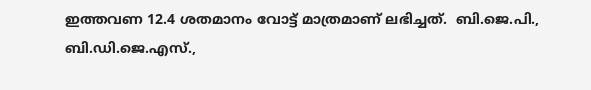ഇത്തവണ 12.4 ശതമാനം വോട്ട് മാത്രമാണ് ലഭിച്ചത്.  ബി.ജെ.പി., ബി.ഡി.ജെ.എസ്.,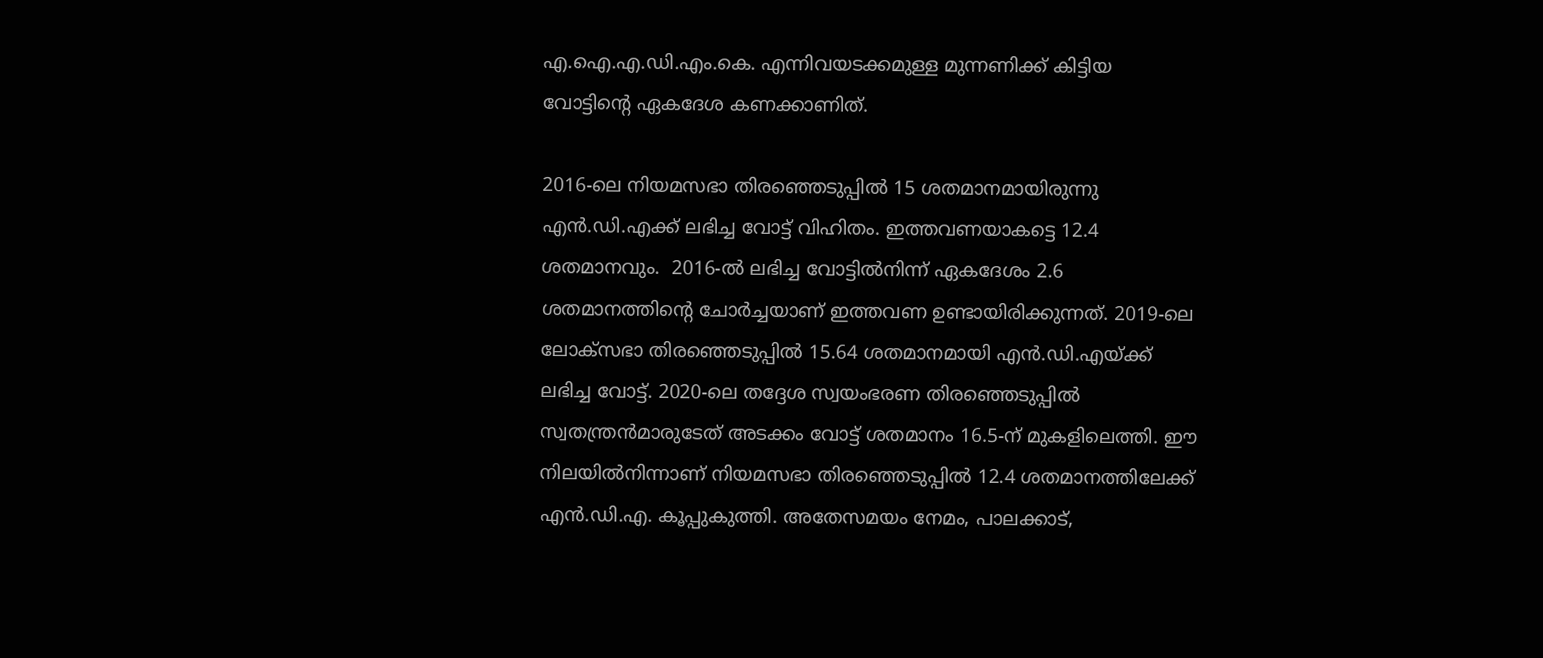എ.ഐ.എ.ഡി.എം.കെ. എന്നിവയടക്കമുള്ള മുന്നണിക്ക് കിട്ടിയ വോട്ടിന്റെ ഏകദേശ കണക്കാണിത്.

2016-ലെ നിയമസഭാ തിരഞ്ഞെടുപ്പില്‍ 15 ശതമാനമായിരുന്നു എന്‍.ഡി.എക്ക് ലഭിച്ച വോട്ട് വിഹിതം. ഇത്തവണയാകട്ടെ 12.4 ശതമാനവും.  2016-ല്‍ ലഭിച്ച വോട്ടില്‍നിന്ന് ഏകദേശം 2.6 ശതമാനത്തിന്റെ ചോർച്ചയാണ് ഇത്തവണ ഉണ്ടായിരിക്കുന്നത്. 2019-ലെ ലോക്‌സഭാ തിരഞ്ഞെടുപ്പില്‍ 15.64 ശതമാനമായി എന്‍.ഡി.എയ്ക്ക് ലഭിച്ച വോട്ട്. 2020-ലെ തദ്ദേശ സ്വയംഭരണ തിരഞ്ഞെടുപ്പില്‍ സ്വതന്ത്രന്‍മാരുടേത് അടക്കം വോട്ട് ശതമാനം 16.5-ന് മുകളിലെത്തി. ഈ നിലയില്‍നിന്നാണ് നിയമസഭാ തിരഞ്ഞെടുപ്പില്‍ 12.4 ശതമാനത്തിലേക്ക് എന്‍.ഡി.എ. കൂപ്പുകുത്തി. അതേസമയം നേമം, പാലക്കാട്,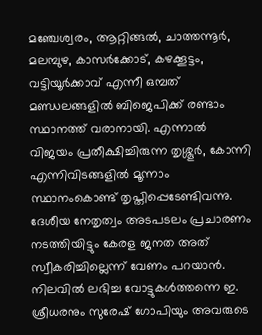മഞ്ചേശ്വരം, ആറ്റിങ്ങല്‍, ചാത്തന്നൂര്‍, മലമ്പുഴ, കാസര്‍ക്കോട്, കഴക്കൂട്ടം, വട്ടിയൂര്‍ക്കാവ് എന്നീ ഒമ്പത് മണ്ഡലങ്ങളില്‍ ബിജെപിക്ക് രണ്ടാം സ്ഥാനത്ത് വരാനായി. എന്നാല്‍ വിജയം പ്രതീക്ഷിച്ചിരുന്ന തൃശ്ശൂര്‍, കോന്നി എന്നിവിടങ്ങളില്‍ മൂന്നാം സ്ഥാനംകൊണ്ട് തൃപ്തിപ്പെടേണ്ടിവന്നു. ദേശീയ നേതൃത്വം അടപടലം പ്രചാരണം നടത്തിയിട്ടും കേരള ജനത അത് സ്വീകരിച്ചില്ലെന്ന് വേണം പറയാൻ. നിലവില്‍ ലഭിച്ച വോട്ടുകള്‍ത്തന്നെ ഇ. ശ്രീധരനും സുരേഷ് ഗോപിയും അവരുടെ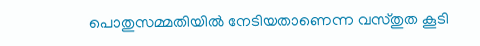പൊതുസമ്മതിയില്‍ നേടിയതാണെന്ന വസ്തുത കൂടി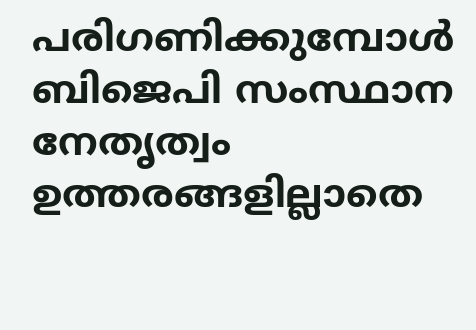പരിഗണിക്കുമ്പോള്‍ ബിജെപി സംസ്ഥാന നേതൃത്വം ഉത്തരങ്ങളില്ലാതെ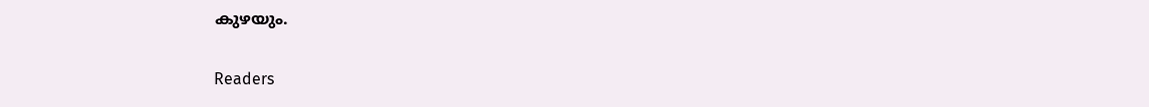കുഴയും.

Readers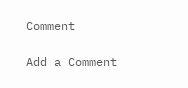Comment

Add a Comment